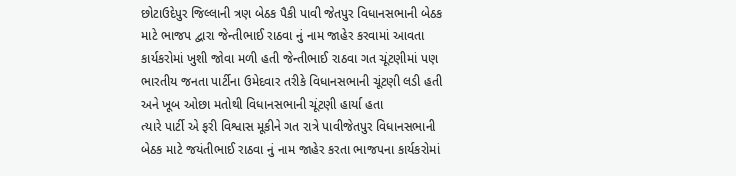છોટાઉદેપુર જિલ્લાની ત્રણ બેઠક પૈકી પાવી જેતપુર વિધાનસભાની બેઠક માટે ભાજપ દ્વારા જેન્તીભાઈ રાઠવા નું નામ જાહેર કરવામાં આવતા કાર્યકરોમાં ખુશી જોવા મળી હતી જેન્તીભાઈ રાઠવા ગત ચૂંટણીમાં પણ ભારતીય જનતા પાર્ટીના ઉમેદવાર તરીકે વિધાનસભાની ચૂંટણી લડી હતી અને ખૂબ ઓછા મતોથી વિધાનસભાની ચૂંટણી હાર્યા હતા
ત્યારે પાર્ટી એ ફરી વિશ્વાસ મૂકીને ગત રાત્રે પાવીજેતપુર વિધાનસભાની બેઠક માટે જયંતીભાઈ રાઠવા નું નામ જાહેર કરતા ભાજપના કાર્યકરોમાં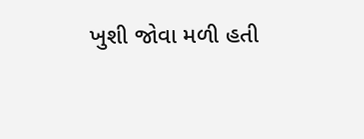ખુશી જોવા મળી હતી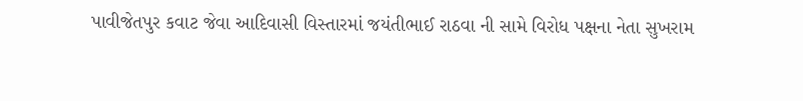પાવીજેતપુર કવાટ જેવા આદિવાસી વિસ્તારમાં જયંતીભાઈ રાઠવા ની સામે વિરોધ પક્ષના નેતા સુખરામ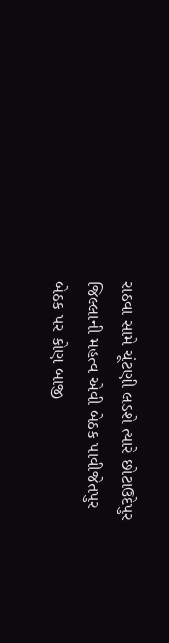રાઠવા સામે ચૂંટણી લડશે ત્યારે છોટાઉદેપુર જિલ્લાની મહત્વ એવી બેઠક પાવીજેતપુર બેઠક પર કોણ બાજી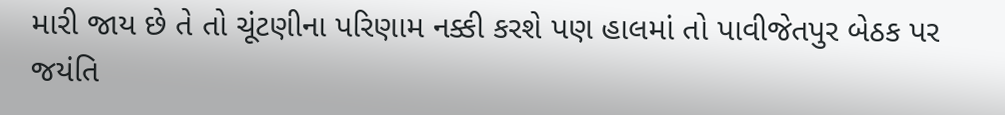મારી જાય છે તે તો ચૂંટણીના પરિણામ નક્કી કરશે પણ હાલમાં તો પાવીજેતપુર બેઠક પર જયંતિ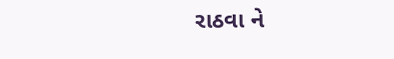રાઠવા ને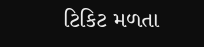ટિકિટ મળતા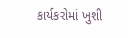કાર્યકરોમાં ખુશી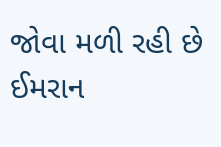જોવા મળી રહી છે
ઈમરાન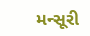મન્સૂરી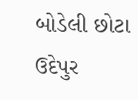બોડેલી છોટા ઉદેપુર